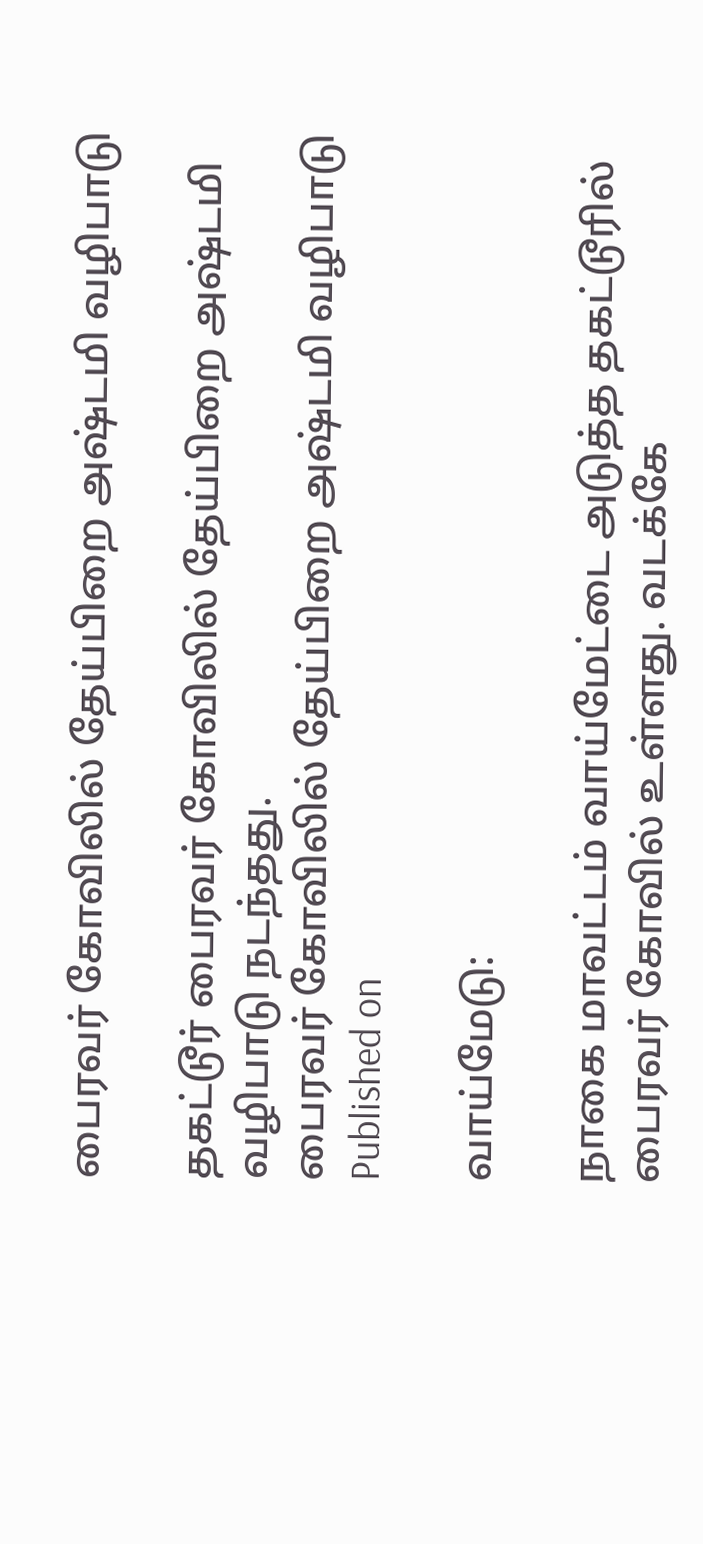பைரவர் கோவிலில் தேய்பிறை அஷ்டமி வழிபாடு

தகட்டூர் பைரவர் கோவிலில் தேய்பிறை அஷ்டமி வழிபாடு நடந்தது.
பைரவர் கோவிலில் தேய்பிறை அஷ்டமி வழிபாடு
Published on

வாய்மேடு:

நாகை மாவட்டம் வாய்மேட்டை அடுத்த தகட்டூரில் பைரவர் கோவில் உள்ளது. வடக்கே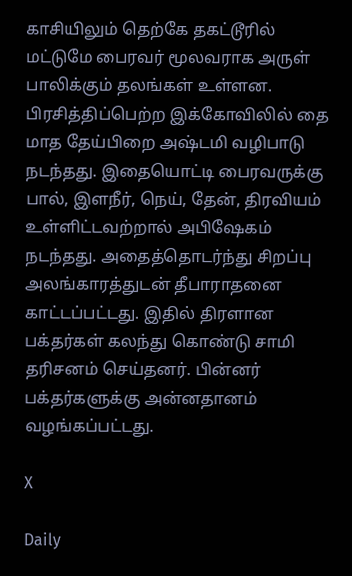காசியிலும் தெற்கே தகட்டூரில் மட்டுமே பைரவர் மூலவராக அருள் பாலிக்கும் தலங்கள் உள்ளன. பிரசித்திப்பெற்ற இக்கோவிலில் தை மாத தேய்பிறை அஷ்டமி வழிபாடு நடந்தது. இதையொட்டி பைரவருக்கு பால், இளநீர், நெய், தேன், திரவியம் உள்ளிட்டவற்றால் அபிஷேகம் நடந்தது. அதைத்தொடர்ந்து சிறப்பு அலங்காரத்துடன் தீபாராதனை காட்டப்பட்டது. இதில் திரளான பக்தர்கள் கலந்து கொண்டு சாமி தரிசனம் செய்தனர். பின்னர் பக்தர்களுக்கு அன்னதானம் வழங்கப்பட்டது.

X

Daily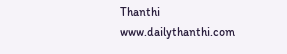Thanthi
www.dailythanthi.com